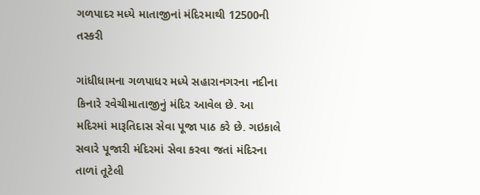ગળપાદર મધ્યે માતાજીનાં મંદિરમાથી 12500ની તસ્કરી

ગાંધીધામના ગળપાધર મધ્યે સહારાનગરના નદીના કિનારે રવેચીમાતાજીનું મંદિર આવેલ છે. આ મદિરમાં મારૂતિદાસ સેવા પૂજા પાઠ કરે છે. ગઇકાલે સવારે પૂજારી મંદિરમાં સેવા કરવા જતાં મંદિરના તાળાં તૂટેલી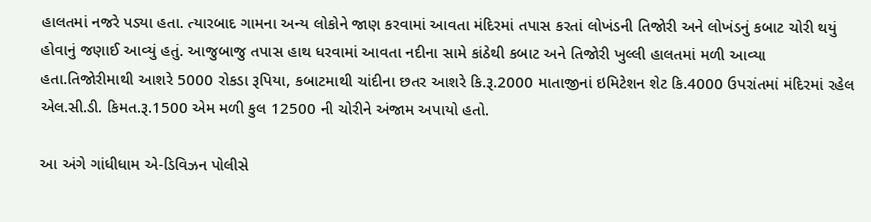હાલતમાં નજરે પડ્યા હતા. ત્યારબાદ ગામના અન્ય લોકોને જાણ કરવામાં આવતા મંદિરમાં તપાસ કરતાં લોખંડની તિજોરી અને લોખંડનું કબાટ ચોરી થયું હોવાનું જણાઈ આવ્યું હતું. આજુબાજુ તપાસ હાથ ધરવામાં આવતા નદીના સામે કાંઠેથી કબાટ અને તિજોરી ખુલ્લી હાલતમાં મળી આવ્યા હતા.તિજોરીમાથી આશરે 5000 રોકડા રૂપિયા, કબાટમાથી ચાંદીના છતર આશરે કિ.રૂ.2000 માતાજીનાં ઇમિટેશન શેટ કિ.4000 ઉપરાંતમાં મંદિરમાં રહેલ એલ.સી.ડી. કિમત.રૂ.1500 એમ મળી કુલ 12500 ની ચોરીને અંજામ અપાયો હતો.

આ અંગે ગાંધીધામ એ-ડિવિઝન પોલીસે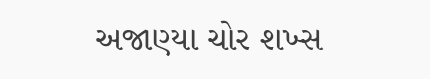અજાણ્યા ચોર શખ્સ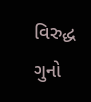વિરુદ્ધ ગુનો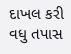દાખલ કરી વધુ તપાસ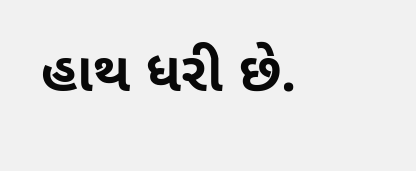હાથ ધરી છે.